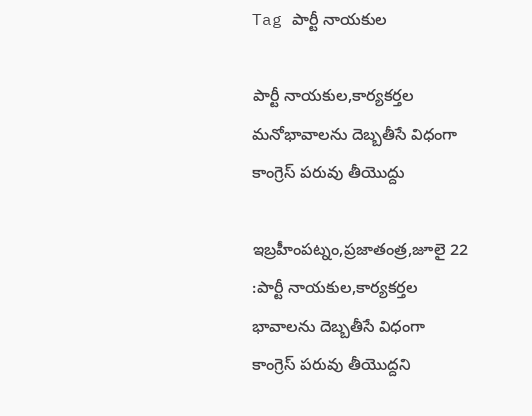Tag పార్టీ నాయకుల

పార్టీ నాయకుల,కార్యకర్తల మనోభావాలను దెబ్బతీసే విధంగా కాంగ్రెస్ పరువు తీయొద్దు

ఇబ్రహీంపట్నం,ప్రజాతంత్ర,జూలై 22 :పార్టీ నాయకుల,కార్యకర్తల భావాలను దెబ్బతీసే విధంగా కాంగ్రెస్ పరువు తీయొద్దని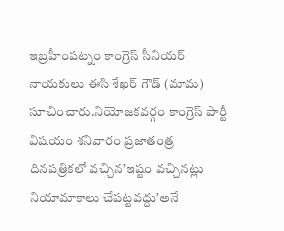ఇబ్రహీంపట్నం కాంగ్రెస్ సీనియర్ నాయకులు ఈసి శేఖర్ గౌడ్ (మామ) సూచించారు.నియోజకవర్గం కాంగ్రెస్ పార్టీ విషయం శనివారం ప్రజాతంత్ర దినపత్రికలో వచ్చిన’ఇష్టం వచ్చినట్లు నియామాకాలు చేపట్టవద్దు’అనే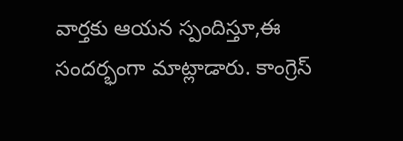వార్తకు ఆయన స్పందిస్తూ,ఈ సందర్భంగా మాట్లాడారు. కాంగ్రెస్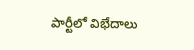పార్టీలో విభేదాలు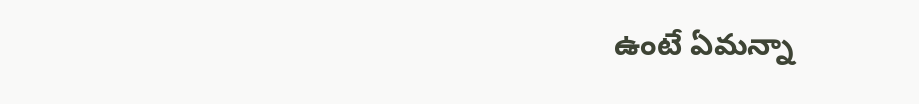ఉంటే ఏమన్నా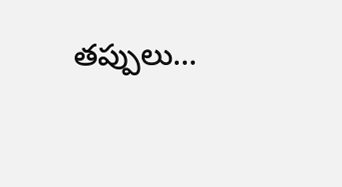తప్పులు…